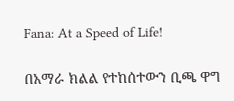Fana: At a Speed of Life!

በአማራ ክልል የተከሰተውን ቢጫ ዋግ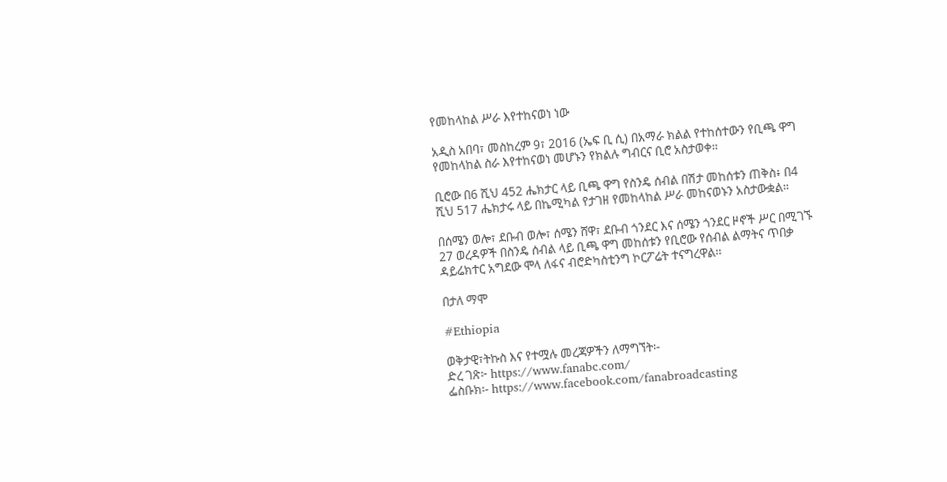የመከላከል ሥራ እየተከናወነ ነው

አዲስ አበባ፣ መስከረም 9፣ 2016 (ኤፍ ቢ ሲ) በአማራ ክልል የተከሰተውን የቢጫ ዋግ የመከላከል ስራ እየተከናወነ መሆኑን የክልሉ ግብርና ቢሮ አስታወቀ።

ቢሮው በ6 ሺህ 452 ሔክታር ላይ ቢጫ ዋግ የስንዴ ሰብል በሽታ መከሰቱን ጠቅስ፥ በ4 ሺህ 517 ሔክታሩ ላይ በኬሚካል የታገዘ የመከላከል ሥራ መከናወኑን አስታውቋል።

በሰሜን ወሎ፣ ደቡብ ወሎ፣ ሰሜን ሸዋ፣ ደቡብ ጎንደር እና ሰሜን ጎንደር ዞኖች ሥር በሚገኙ 27 ወረዳዎች በስንዴ ሰብል ላይ ቢጫ ዋግ መከሰቱን የቢሮው የሰብል ልማትና ጥበቃ ዳይሬክተር አግደው ሞላ ለፋና ብሮድካስቲንግ ኮርፖሬት ተናግረዋል፡፡

በታለ ማሞ

#Ethiopia

ወቅታዊ፣ትኩስ እና የተሟሉ መረጃዎችን ለማግኘት፡-
ድረ ገጽ፦ https://www.fanabc.com/
ፌስቡክ፡- https://www.facebook.com/fanabroadcasting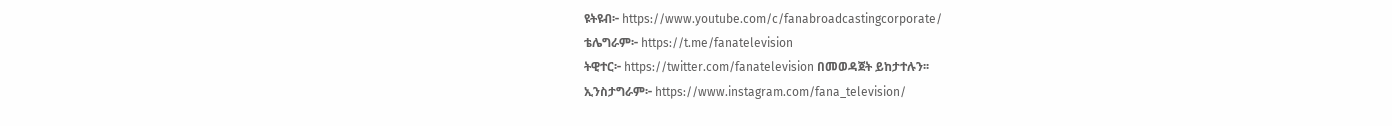ዩትዩብ፦ https://www.youtube.com/c/fanabroadcastingcorporate/
ቴሌግራም፦ https://t.me/fanatelevision
ትዊተር፦ https://twitter.com/fanatelevision በመወዳጀት ይከታተሉን፡፡
ኢንስታግራም፦ https://www.instagram.com/fana_television/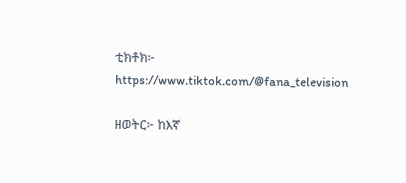ቲክቶክ፦ https://www.tiktok.com/@fana_television

ዘወትር፦ ከእኛ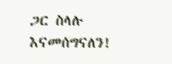ጋር ስላሉ እናመሰግናለን!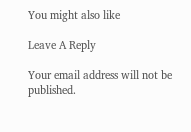You might also like

Leave A Reply

Your email address will not be published.